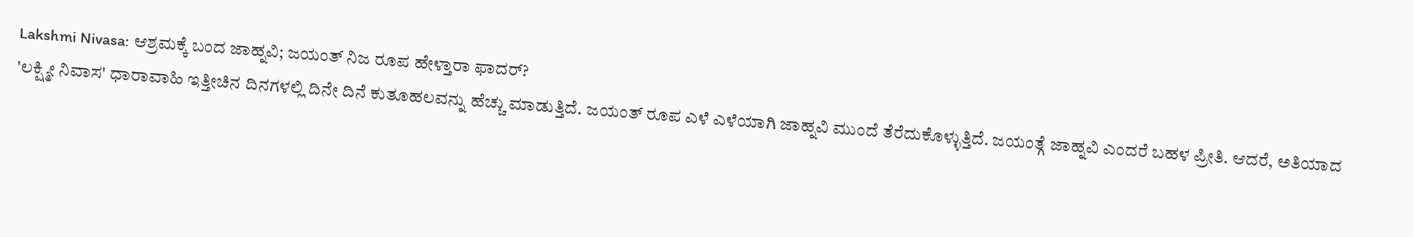Lakshmi Nivasa: ಆಶ್ರಮಕ್ಕೆ ಬಂದ ಜಾಹ್ನವಿ; ಜಯಂತ್ ನಿಜ ರೂಪ ಹೇಳ್ತಾರಾ ಫಾದರ್?
'ಲಕ್ಷ್ಮೀ ನಿವಾಸ' ಧಾರಾವಾಹಿ ಇತ್ತೀಚಿನ ದಿನಗಳಲ್ಲಿ ದಿನೇ ದಿನೆ ಕುತೂಹಲವನ್ನು ಹೆಚ್ಚು ಮಾಡುತ್ತಿದೆ. ಜಯಂತ್ ರೂಪ ಎಳೆ ಎಳೆಯಾಗಿ ಜಾಹ್ನವಿ ಮುಂದೆ ತೆರೆದುಕೊಳ್ಳುತ್ತಿದೆ. ಜಯಂತ್ಗೆ ಜಾಹ್ನವಿ ಎಂದರೆ ಬಹಳ ಪ್ರೀತಿ. ಆದರೆ, ಅತಿಯಾದ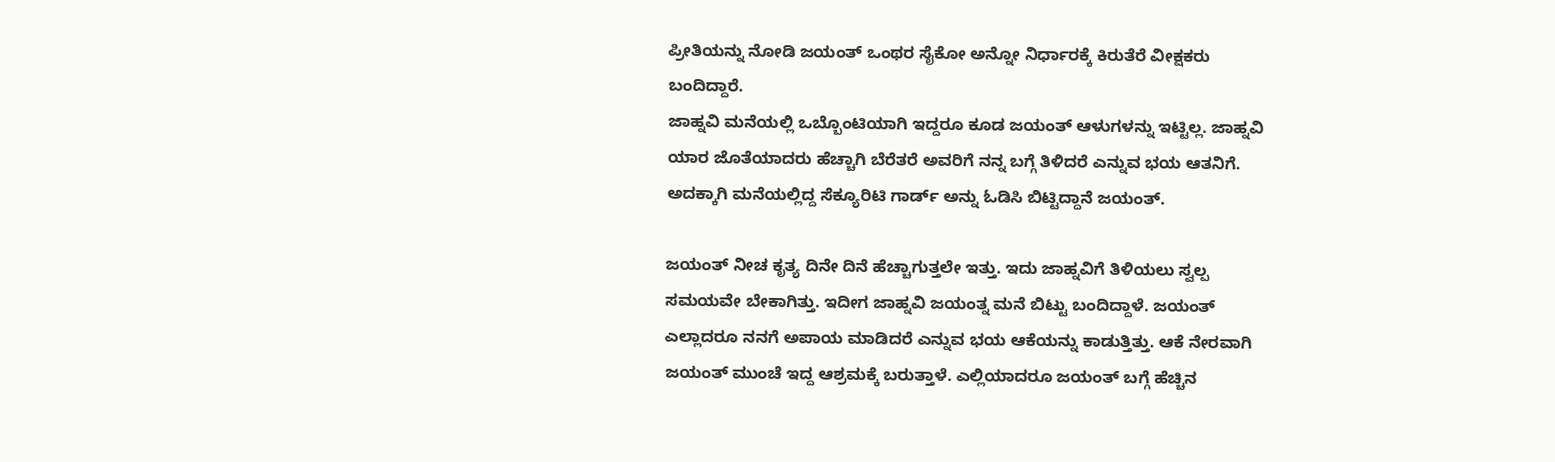ಪ್ರೀತಿಯನ್ನು ನೋಡಿ ಜಯಂತ್ ಒಂಥರ ಸೈಕೋ ಅನ್ನೋ ನಿರ್ಧಾರಕ್ಕೆ ಕಿರುತೆರೆ ವೀಕ್ಷಕರು ಬಂದಿದ್ದಾರೆ.
ಜಾಹ್ನವಿ ಮನೆಯಲ್ಲಿ ಒಬ್ಬೊಂಟಿಯಾಗಿ ಇದ್ದರೂ ಕೂಡ ಜಯಂತ್ ಆಳುಗಳನ್ನು ಇಟ್ಟಿಲ್ಲ. ಜಾಹ್ನವಿ ಯಾರ ಜೊತೆಯಾದರು ಹೆಚ್ಚಾಗಿ ಬೆರೆತರೆ ಅವರಿಗೆ ನನ್ನ ಬಗ್ಗೆ ತಿಳಿದರೆ ಎನ್ನುವ ಭಯ ಆತನಿಗೆ. ಅದಕ್ಕಾಗಿ ಮನೆಯಲ್ಲಿದ್ದ ಸೆಕ್ಯೂರಿಟಿ ಗಾರ್ಡ್ ಅನ್ನು ಓಡಿಸಿ ಬಿಟ್ಟಿದ್ದಾನೆ ಜಯಂತ್.

ಜಯಂತ್ ನೀಚ ಕೃತ್ಯ ದಿನೇ ದಿನೆ ಹೆಚ್ಚಾಗುತ್ತಲೇ ಇತ್ತು. ಇದು ಜಾಹ್ನವಿಗೆ ತಿಳಿಯಲು ಸ್ವಲ್ಪ ಸಮಯವೇ ಬೇಕಾಗಿತ್ತು. ಇದೀಗ ಜಾಹ್ನವಿ ಜಯಂತ್ನ ಮನೆ ಬಿಟ್ಟು ಬಂದಿದ್ದಾಳೆ. ಜಯಂತ್ ಎಲ್ಲಾದರೂ ನನಗೆ ಅಪಾಯ ಮಾಡಿದರೆ ಎನ್ನುವ ಭಯ ಆಕೆಯನ್ನು ಕಾಡುತ್ತಿತ್ತು. ಆಕೆ ನೇರವಾಗಿ ಜಯಂತ್ ಮುಂಚೆ ಇದ್ದ ಆಶ್ರಮಕ್ಕೆ ಬರುತ್ತಾಳೆ. ಎಲ್ಲಿಯಾದರೂ ಜಯಂತ್ ಬಗ್ಗೆ ಹೆಚ್ಚಿನ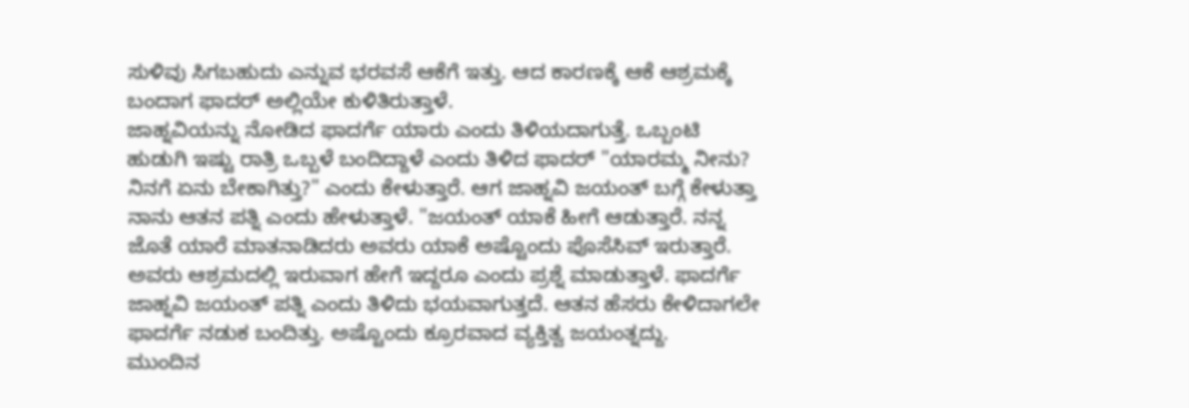ಸುಳಿವು ಸಿಗಬಹುದು ಎನ್ನುವ ಭರವಸೆ ಆಕೆಗೆ ಇತ್ತು. ಆದ ಕಾರಣಕ್ಕೆ ಆಕೆ ಆಶ್ರಮಕ್ಕೆ ಬಂದಾಗ ಫಾದರ್ ಅಲ್ಲಿಯೇ ಕುಳಿತಿರುತ್ತಾಳೆ.
ಜಾಹ್ನವಿಯನ್ನು ನೋಡಿದ ಫಾದರ್ಗೆ ಯಾರು ಎಂದು ತಿಳಿಯದಾಗುತ್ತೆ. ಒಬ್ಬಂಟಿ ಹುಡುಗಿ ಇಷ್ಟು ರಾತ್ರಿ ಒಬ್ಬಳೆ ಬಂದಿದ್ದಾಳೆ ಎಂದು ತಿಳಿದ ಫಾದರ್ "ಯಾರಮ್ಮ ನೀನು? ನಿನಗೆ ಏನು ಬೇಕಾಗಿತ್ತು?" ಎಂದು ಕೇಳುತ್ತಾರೆ. ಆಗ ಜಾಹ್ನವಿ ಜಯಂತ್ ಬಗ್ಗೆ ಕೇಳುತ್ತಾ ನಾನು ಆತನ ಪತ್ನಿ ಎಂದು ಹೇಳುತ್ತಾಳೆ. "ಜಯಂತ್ ಯಾಕೆ ಹೀಗೆ ಆಡುತ್ತಾರೆ. ನನ್ನ ಜೊತೆ ಯಾರೆ ಮಾತನಾಡಿದರು ಅವರು ಯಾಕೆ ಅಷ್ಟೊಂದು ಪೊಸೆಸಿವ್ ಇರುತ್ತಾರೆ. ಅವರು ಆಶ್ರಮದಲ್ಲಿ ಇರುವಾಗ ಹೇಗೆ ಇದ್ದರೂ ಎಂದು ಪ್ರಶ್ನೆ ಮಾಡುತ್ತಾಳೆ. ಫಾದರ್ಗೆ ಜಾಹ್ನವಿ ಜಯಂತ್ ಪತ್ನಿ ಎಂದು ತಿಳಿದು ಭಯವಾಗುತ್ತದೆ. ಆತನ ಹೆಸರು ಕೇಳಿದಾಗಲೇ ಫಾದರ್ಗೆ ನಡುಕ ಬಂದಿತ್ತು. ಅಷ್ಟೊಂದು ಕ್ರೂರವಾದ ವ್ಯಕ್ತಿತ್ವ ಜಯಂತ್ನದ್ದು.
ಮುಂದಿನ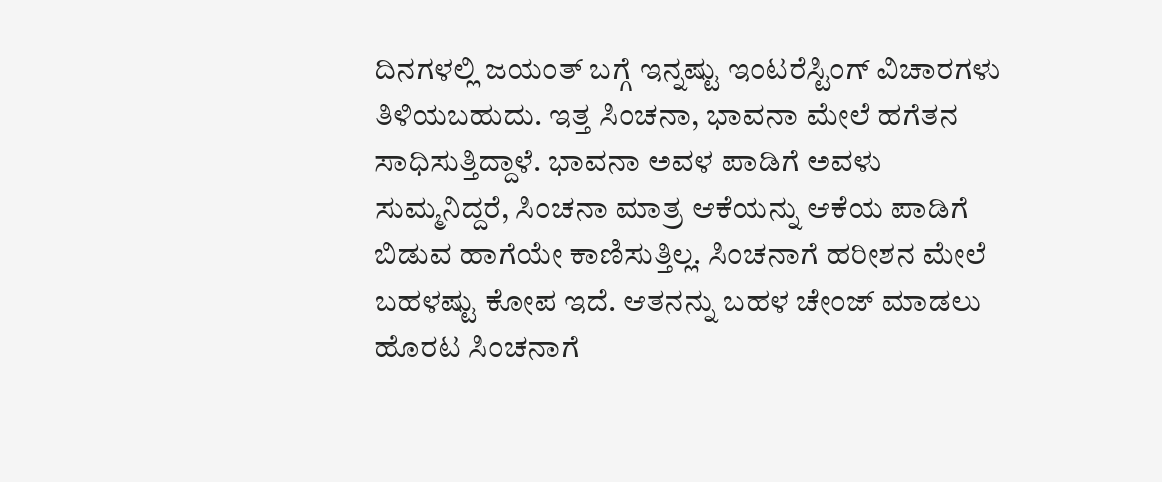ದಿನಗಳಲ್ಲಿ ಜಯಂತ್ ಬಗ್ಗೆ ಇನ್ನಷ್ಟು ಇಂಟರೆಸ್ಟಿಂಗ್ ವಿಚಾರಗಳು ತಿಳಿಯಬಹುದು. ಇತ್ತ ಸಿಂಚನಾ, ಭಾವನಾ ಮೇಲೆ ಹಗೆತನ ಸಾಧಿಸುತ್ತಿದ್ದಾಳೆ. ಭಾವನಾ ಅವಳ ಪಾಡಿಗೆ ಅವಳು ಸುಮ್ಮನಿದ್ದರೆ, ಸಿಂಚನಾ ಮಾತ್ರ ಆಕೆಯನ್ನು ಆಕೆಯ ಪಾಡಿಗೆ ಬಿಡುವ ಹಾಗೆಯೇ ಕಾಣಿಸುತ್ತಿಲ್ಲ. ಸಿಂಚನಾಗೆ ಹರೀಶನ ಮೇಲೆ ಬಹಳಷ್ಟು ಕೋಪ ಇದೆ. ಆತನನ್ನು ಬಹಳ ಚೇಂಜ್ ಮಾಡಲು ಹೊರಟ ಸಿಂಚನಾಗೆ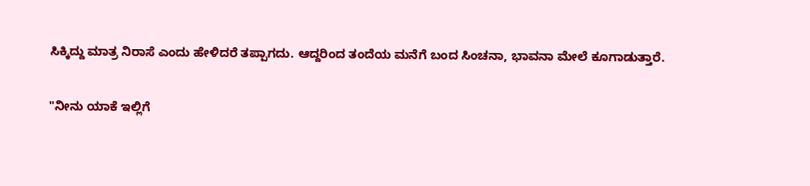ಸಿಕ್ಕಿದ್ದು ಮಾತ್ರ ನಿರಾಸೆ ಎಂದು ಹೇಳಿದರೆ ತಪ್ಪಾಗದು. ಆದ್ದರಿಂದ ತಂದೆಯ ಮನೆಗೆ ಬಂದ ಸಿಂಚನಾ, ಭಾವನಾ ಮೇಲೆ ಕೂಗಾಡುತ್ತಾರೆ.

"ನೀನು ಯಾಕೆ ಇಲ್ಲಿಗೆ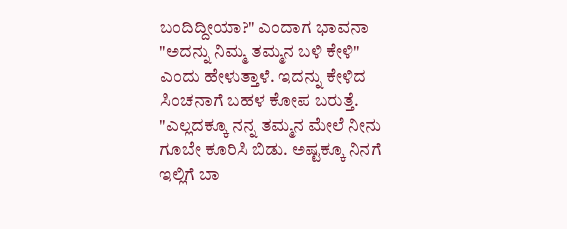ಬಂದಿದ್ದೀಯಾ?" ಎಂದಾಗ ಭಾವನಾ "ಅದನ್ನು ನಿಮ್ಮ ತಮ್ಮನ ಬಳಿ ಕೇಳಿ" ಎಂದು ಹೇಳುತ್ತಾಳೆ. ಇದನ್ನು ಕೇಳಿದ ಸಿಂಚನಾಗೆ ಬಹಳ ಕೋಪ ಬರುತ್ತೆ. "ಎಲ್ಲದಕ್ಕೂ ನನ್ನ ತಮ್ಮನ ಮೇಲೆ ನೀನು ಗೂಬೇ ಕೂರಿಸಿ ಬಿಡು. ಅಷ್ಟಕ್ಕೂ ನಿನಗೆ ಇಲ್ಲಿಗೆ ಬಾ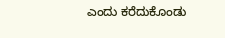ಎಂದು ಕರೆದುಕೊಂಡು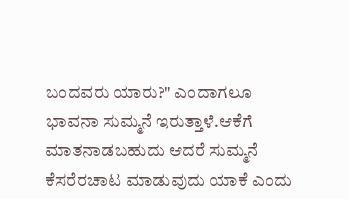ಬಂದವರು ಯಾರು?" ಎಂದಾಗಲೂ ಭಾವನಾ ಸುಮ್ಮನೆ ಇರುತ್ತಾಳೆ.ಆಕೆಗೆ ಮಾತನಾಡಬಹುದು ಆದರೆ ಸುಮ್ಮನೆ ಕೆಸರೆರಚಾಟ ಮಾಡುವುದು ಯಾಕೆ ಎಂದು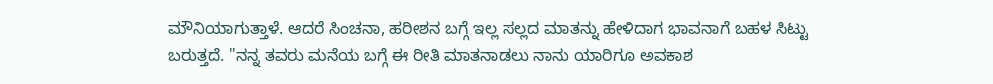ಮೌನಿಯಾಗುತ್ತಾಳೆ. ಆದರೆ ಸಿಂಚನಾ, ಹರೀಶನ ಬಗ್ಗೆ ಇಲ್ಲ ಸಲ್ಲದ ಮಾತನ್ನು ಹೇಳಿದಾಗ ಭಾವನಾಗೆ ಬಹಳ ಸಿಟ್ಟು ಬರುತ್ತದೆ. "ನನ್ನ ತವರು ಮನೆಯ ಬಗ್ಗೆ ಈ ರೀತಿ ಮಾತನಾಡಲು ನಾನು ಯಾರಿಗೂ ಅವಕಾಶ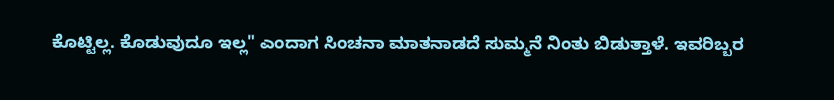ಕೊಟ್ಟಿಲ್ಲ. ಕೊಡುವುದೂ ಇಲ್ಲ" ಎಂದಾಗ ಸಿಂಚನಾ ಮಾತನಾಡದೆ ಸುಮ್ಮನೆ ನಿಂತು ಬಿಡುತ್ತಾಳೆ. ಇವರಿಬ್ಬರ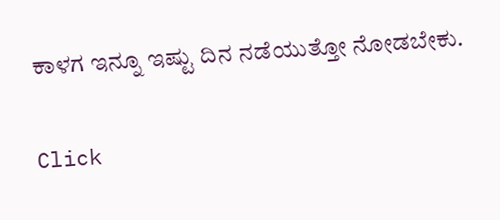ಕಾಳಗ ಇನ್ನೂ ಇಷ್ಟು ದಿನ ನಡೆಯುತ್ತೋ ನೋಡಬೇಕು.


Click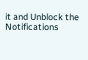it and Unblock the Notifications